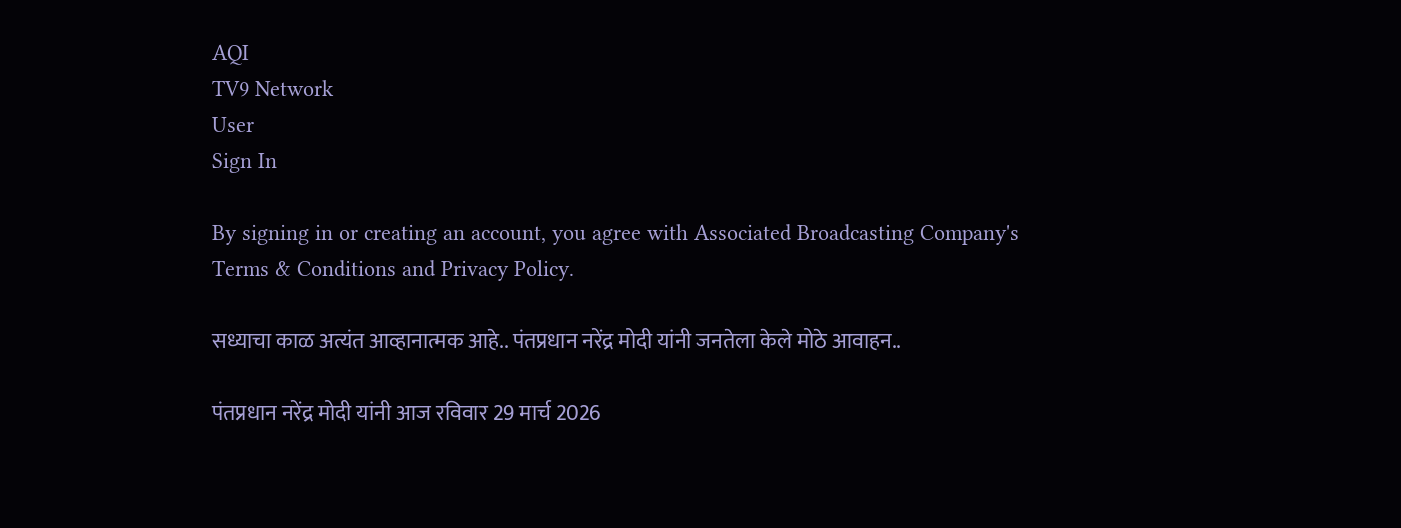AQI
TV9 Network
User
Sign In

By signing in or creating an account, you agree with Associated Broadcasting Company's Terms & Conditions and Privacy Policy.

सध्याचा काळ अत्यंत आव्हानात्मक आहे.. पंतप्रधान नरेंद्र मोदी यांनी जनतेला केले मोठे आवाहन..

पंतप्रधान नरेंद्र मोदी यांनी आज रविवार 29 मार्च 2026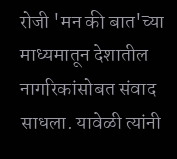रोजी 'मन की बात'च्या माध्यमातून देशातील नागरिकांसोबत संवाद साधला. यावेळी त्यांनी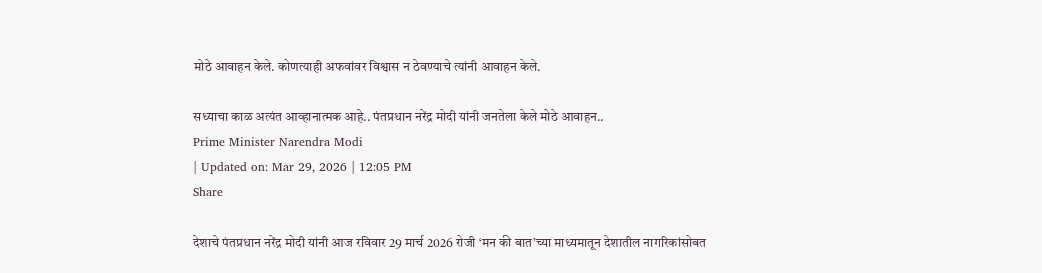मोठे आवाहन केले. कोणत्याही अफवांवर विश्वास न ठेवण्याचे त्यांनी आवाहन केले.

सध्याचा काळ अत्यंत आव्हानात्मक आहे.. पंतप्रधान नरेंद्र मोदी यांनी जनतेला केले मोठे आवाहन..
Prime Minister Narendra Modi
| Updated on: Mar 29, 2026 | 12:05 PM
Share

देशाचे पंतप्रधान नरेंद्र मोदी यांनी आज रविवार 29 मार्च 2026 रोजी ‘मन की बात’च्या माध्यमातून देशातील नागरिकांसोबत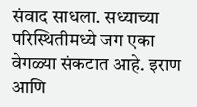संवाद साधला. सध्याच्या परिस्थितीमध्ये जग एका वेगळ्या संकटात आहे. इराण आणि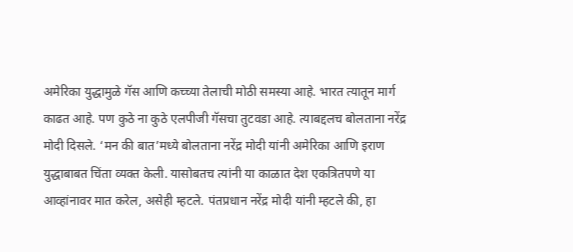अमेरिका युद्धामुळे गॅस आणि कच्च्या तेलाची मोठी समस्या आहे. भारत त्यातून मार्ग काढत आहे. पण कुठे ना कुठे एलपीजी गॅसचा तुटवडा आहे. त्याबद्दलच बोलताना नरेंद्र मोदी दिसले. ‘मन की बात’मध्ये बोलताना नरेंद्र मोदी यांनी अमेरिका आणि इराण युद्धाबाबत चिंता व्यक्त केली. यासोबतच त्यांनी या काळात देश एकत्रितपणे या आव्हांनावर मात करेल, असेही म्हटले. पंतप्रधान नरेंद्र मोदी यांनी म्हटले की, हा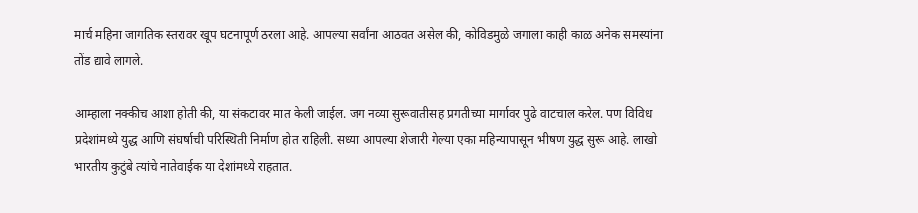मार्च महिना जागतिक स्तरावर खूप घटनापूर्ण ठरला आहे. आपल्या सर्वांना आठवत असेल की, कोविडमुळे जगाला काही काळ अनेक समस्यांना तोंड द्यावे लागले.

आम्हाला नक्कीच आशा होती की, या संकटावर मात केली जाईल. जग नव्या सुरूवातीसह प्रगतीच्या मार्गावर पुढे वाटचाल करेल. पण विविध प्रदेशांमध्ये युद्ध आणि संघर्षाची परिस्थिती निर्माण होत राहिली. सध्या आपल्या शेजारी गेल्या एका महिन्यापासून भीषण युद्ध सुरू आहे. लाखो भारतीय कुटुंबे त्यांचे नातेवाईक या देशांमध्ये राहतात.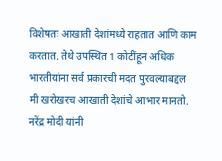विशेषतः आखाती देशांमध्ये राहतात आणि काम करतात. तेथे उपस्थित 1 कोटींहून अधिक भारतीयांना सर्व प्रकारची मदत पुरवल्याबद्दल मी खरोखरच आखाती देशांचे आभार मानतो. नरेंद्र मोदी यांनी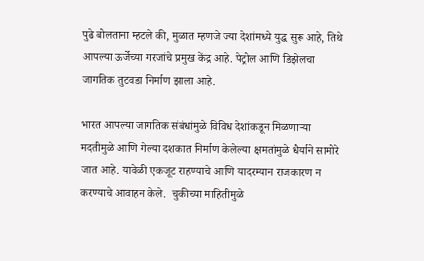पुढे बोलताना म्हटले की, मुळात म्हणजे ज्या देशांमध्ये युद्ध सुरू आहे, तिथे आपल्या ऊर्जेच्या गरजांचे प्रमुख केंद्र आहे. पेट्रोल आणि डिझेलचा जागतिक तुटवडा निर्माण झाला आहे.

भारत आपल्या जागतिक संबंधांमुळे विविध देशांकडून मिळणाऱ्या मदतीमुळे आणि गेल्या दशकात निर्माण केलेल्या क्षमतांमुळे धैर्याने सामोरे जात आहे. यावेळी एकजूट राहण्याचे आणि यादरम्यान राजकारण न करण्याचे आवाहन केले.  चुकीच्या माहितीमुळे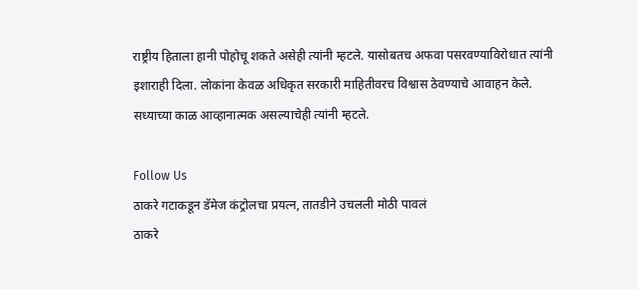राष्ट्रीय हिताला हानी पोहोचू शकते असेही त्यांनी म्हटले. यासोबतच अफवा पसरवण्याविरोधात त्यांनी इशाराही दिला. लोकांना केवळ अधिकृत सरकारी माहितीवरच विश्वास ठेवण्याचे आवाहन केले. सध्याच्या काळ आव्हानात्मक असल्याचेही त्यांनी म्हटले.

Follow Us
ठाकरे गटाकडून डॅमेज कंट्रोलचा प्रयत्न, तातडीने उचलली मोठी पावलं
ठाकरे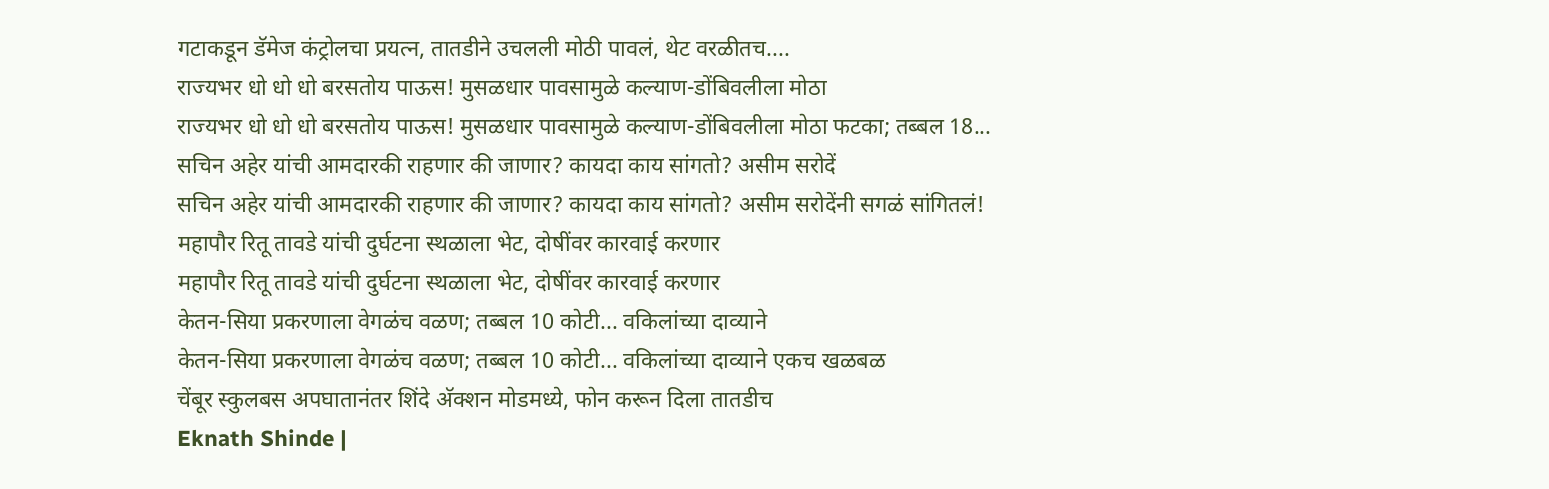गटाकडून डॅमेज कंट्रोलचा प्रयत्न, तातडीने उचलली मोठी पावलं, थेट वरळीतच....
राज्यभर धो धो धो बरसतोय पाऊस! मुसळधार पावसामुळे कल्याण-डोंबिवलीला मोठा
राज्यभर धो धो धो बरसतोय पाऊस! मुसळधार पावसामुळे कल्याण-डोंबिवलीला मोठा फटका; तब्बल 18...
सचिन अहेर यांची आमदारकी राहणार की जाणार? कायदा काय सांगतो? असीम सरोदें
सचिन अहेर यांची आमदारकी राहणार की जाणार? कायदा काय सांगतो? असीम सरोदेंनी सगळं सांगितलं!
महापौर रितू तावडे यांची दुर्घटना स्थळाला भेट, दोषींवर कारवाई करणार
महापौर रितू तावडे यांची दुर्घटना स्थळाला भेट, दोषींवर कारवाई करणार
केतन-सिया प्रकरणाला वेगळंच वळण; तब्बल 10 कोटी... वकिलांच्या दाव्याने
केतन-सिया प्रकरणाला वेगळंच वळण; तब्बल 10 कोटी... वकिलांच्या दाव्याने एकच खळबळ
चेंबूर स्कुलबस अपघातानंतर शिंदे अ‍ॅक्शन मोडमध्ये, फोन करून दिला तातडीच
Eknath Shinde |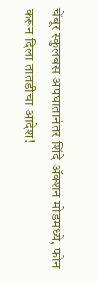चेंबूर स्कुलबस अपघातानंतर शिंदे अ‍ॅक्शन मोडमध्ये, फोन करून दिला तातडीचा आदेश!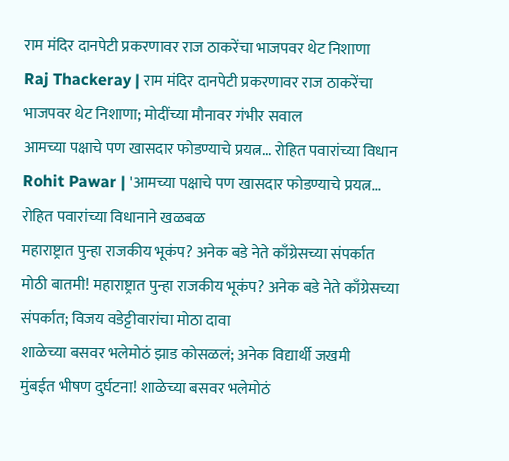राम मंदिर दानपेटी प्रकरणावर राज ठाकरेंचा भाजपवर थेट निशाणा
Raj Thackeray | राम मंदिर दानपेटी प्रकरणावर राज ठाकरेंचा भाजपवर थेट निशाणा; मोदींच्या मौनावर गंभीर सवाल
आमच्या पक्षाचे पण खासदार फोडण्याचे प्रयत्न... रोहित पवारांच्या विधान
Rohit Pawar | 'आमच्या पक्षाचे पण खासदार फोडण्याचे प्रयत्न... रोहित पवारांच्या विधानाने खळबळ
महाराष्ट्रात पुन्हा राजकीय भूकंप? अनेक बडे नेते काँग्रेसच्या संपर्कात
मोठी बातमी! महाराष्ट्रात पुन्हा राजकीय भूकंप? अनेक बडे नेते काँग्रेसच्या संपर्कात; विजय वडेट्टीवारांचा मोठा दावा
शाळेच्या बसवर भलेमोठं झाड कोसळलं; अनेक विद्यार्थी जखमी
मुंबईत भीषण दुर्घटना! शाळेच्या बसवर भलेमोठं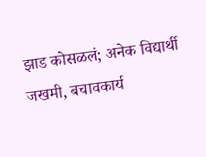झाड कोसळलं; अनेक विद्यार्थी जखमी, बचावकार्य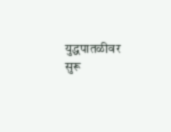युद्धपातळीवर सुरू